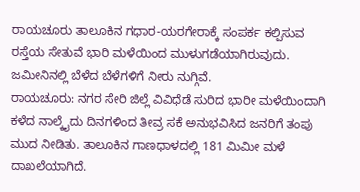ರಾಯಚೂರು ತಾಲೂಕಿನ ಗಧಾರ-ಯರಗೇರಾಕ್ಕೆ ಸಂಪರ್ಕ ಕಲ್ಪಿಸುವ ರಸ್ತೆಯ ಸೇತುವೆ ಭಾರಿ ಮಳೆಯಿಂದ ಮುಳುಗಡೆಯಾಗಿರುವುದು. ಜಮೀನಿನಲ್ಲಿ ಬೆಳೆದ ಬೆಳೆಗಳಿಗೆ ನೀರು ನುಗ್ಗಿವೆ.
ರಾಯಚೂರು: ನಗರ ಸೇರಿ ಜಿಲ್ಲೆ ವಿವಿಧೆಡೆ ಸುರಿದ ಭಾರೀ ಮಳೆಯಿಂದಾಗಿ ಕಳೆದ ನಾಲ್ಕೈದು ದಿನಗಳಿಂದ ತೀವ್ರ ಸಕೆ ಅನುಭವಿಸಿದ ಜನರಿಗೆ ತಂಪು ಮುದ ನೀಡಿತು. ತಾಲೂಕಿನ ಗಾಣಧಾಳದಲ್ಲಿ 181 ಮಿಮೀ ಮಳೆ ದಾಖಲೆಯಾಗಿದೆ.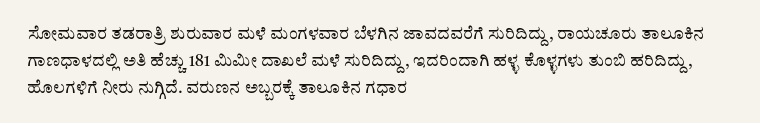ಸೋಮವಾರ ತಡರಾತ್ರಿ ಶುರುವಾರ ಮಳೆ ಮಂಗಳವಾರ ಬೆಳಗಿನ ಜಾವದವರೆಗೆ ಸುರಿದಿದ್ದು, ರಾಯಚೂರು ತಾಲೂಕಿನ ಗಾಣಧಾಳದಲ್ಲಿ ಅತಿ ಹೆಚ್ಚು 181 ಮಿಮೀ ದಾಖಲೆ ಮಳೆ ಸುರಿದಿದ್ದು, ಇದರಿಂದಾಗಿ ಹಳ್ಳ ಕೊಳ್ಳಗಳು ತುಂಬಿ ಹರಿದಿದ್ದು, ಹೊಲಗಳಿಗೆ ನೀರು ನುಗ್ಗಿದೆ. ವರುಣನ ಅಬ್ಬರಕ್ಕೆ ತಾಲೂಕಿನ ಗಧಾರ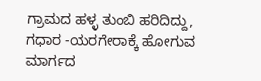ಗ್ರಾಮದ ಹಳ್ಳ ತುಂಬಿ ಹರಿದಿದ್ದು, ಗಧಾರ -ಯರಗೇರಾಕ್ಕೆ ಹೋಗುವ ಮಾರ್ಗದ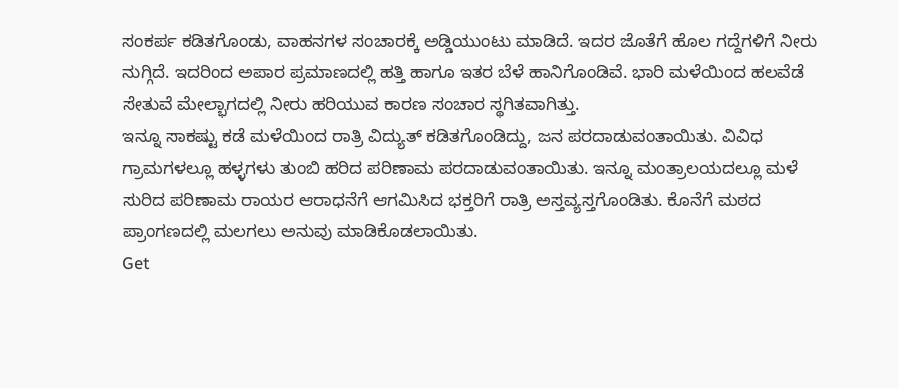ಸಂಕರ್ಪ ಕಡಿತಗೊಂಡು, ವಾಹನಗಳ ಸಂಚಾರಕ್ಕೆ ಅಡ್ಡಿಯುಂಟು ಮಾಡಿದೆ. ಇದರ ಜೊತೆಗೆ ಹೊಲ ಗದ್ದೆಗಳಿಗೆ ನೀರು ನುಗ್ಗಿದೆ. ಇದರಿಂದ ಅಪಾರ ಪ್ರಮಾಣದಲ್ಲಿ ಹತ್ತಿ ಹಾಗೂ ಇತರ ಬೆಳೆ ಹಾನಿಗೊಂಡಿವೆ. ಭಾರಿ ಮಳೆಯಿಂದ ಹಲವೆಡೆ ಸೇತುವೆ ಮೇಲ್ಭಾಗದಲ್ಲಿ ನೀರು ಹರಿಯುವ ಕಾರಣ ಸಂಚಾರ ಸ್ಥಗಿತವಾಗಿತ್ತು.
ಇನ್ನೂ ಸಾಕಷ್ಟು ಕಡೆ ಮಳೆಯಿಂದ ರಾತ್ರಿ ವಿದ್ಯುತ್ ಕಡಿತಗೊಂಡಿದ್ದು, ಜನ ಪರದಾಡುವಂತಾಯಿತು. ವಿವಿಧ ಗ್ರಾಮಗಳಲ್ಲೂ ಹಳ್ಳಗಳು ತುಂಬಿ ಹರಿದ ಪರಿಣಾಮ ಪರದಾಡುವಂತಾಯಿತು. ಇನ್ನೂ ಮಂತ್ರಾಲಯದಲ್ಲೂ ಮಳೆ ಸುರಿದ ಪರಿಣಾಮ ರಾಯರ ಆರಾಧನೆಗೆ ಆಗಮಿಸಿದ ಭಕ್ತರಿಗೆ ರಾತ್ರಿ ಅಸ್ತವ್ಯಸ್ತಗೊಂಡಿತು. ಕೊನೆಗೆ ಮಠದ ಪ್ರಾಂಗಣದಲ್ಲಿ ಮಲಗಲು ಅನುವು ಮಾಡಿಕೊಡಲಾಯಿತು.
Get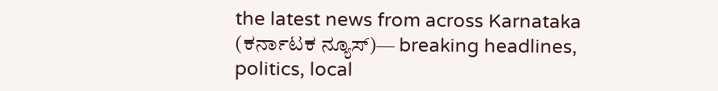the latest news from across Karnataka (ಕರ್ನಾಟಕ ನ್ಯೂಸ್)— breaking headlines, politics, local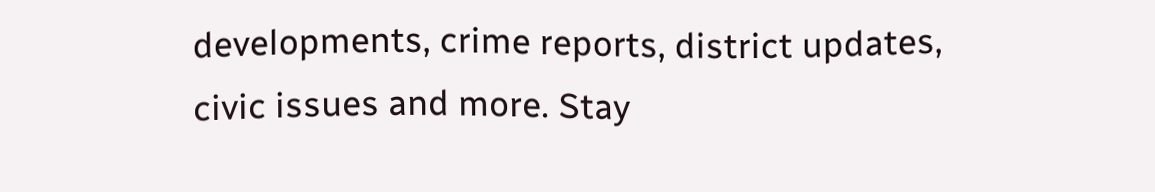developments, crime reports, district updates, civic issues and more. Stay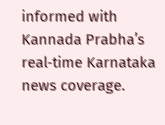informed with Kannada Prabha’s real‑time Karnataka news coverage.